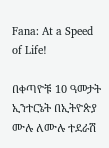Fana: At a Speed of Life!

በቀጣዮቹ 10 ዓመታት ኢንተርኔት በኢትዮጵያ ሙሉ ለሙሉ ተደራሽ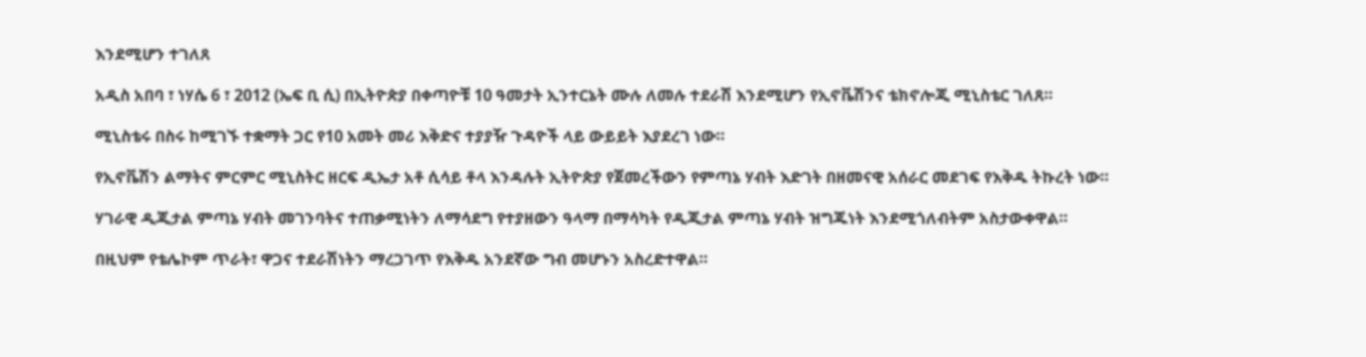እንደሚሆን ተገለጸ

አዲስ አበባ ፣ ነሃሴ 6 ፣ 2012 (ኤፍ ቢ ሲ) በኢትዮጵያ በቀጣዮቹ 10 ዓመታት ኢንተርኔት ሙሉ ለመሉ ተደራሽ እንደሚሆን የኢኖቬሽንና ቴክኖሎጂ ሚኒስቴር ገለጸ።

ሚኒስቴሩ በስሩ ከሚገኙ ተቋማት ጋር የ10 አመት መሪ እቅድና ተያያዥ ጉዳዮች ላይ ውይይት እያደረገ ነው።

የኢኖቬሽን ልማትና ምርምር ሚኒስትር ዘርፍ ዲኤታ አቶ ሲሳይ ቶላ እንዳሉት ኢትዮጵያ የጀመረችውን የምጣኔ ሃብት እድገት በዘመናዊ አሰራር መደገፍ የእቅዱ ትኩረት ነው።

ሃገራዊ ዲጂታል ምጣኔ ሃብት መገንባትና ተጠቃሚነትን ለማሳደግ የተያዘውን ዓላማ በማሳካት የዲጂታል ምጣኔ ሃብት ዝግጁነት እንደሚጎለብትም አስታውቀዋል።

በዚህም የቴሌኮም ጥራት፣ ዋጋና ተደራሽነትን ማረጋገጥ የእቅዱ አንደኛው ግብ መሆኑን አስረድተዋል።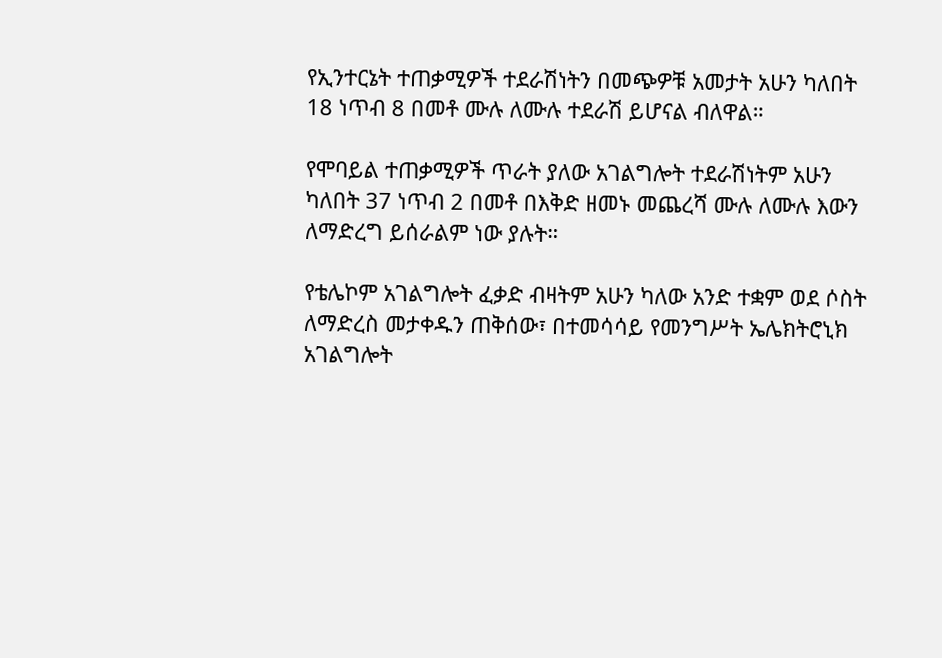የኢንተርኔት ተጠቃሚዎች ተደራሽነትን በመጭዎቹ አመታት አሁን ካለበት 18 ነጥብ 8 በመቶ ሙሉ ለሙሉ ተደራሽ ይሆናል ብለዋል።

የሞባይል ተጠቃሚዎች ጥራት ያለው አገልግሎት ተደራሽነትም አሁን ካለበት 37 ነጥብ 2 በመቶ በእቅድ ዘመኑ መጨረሻ ሙሉ ለሙሉ እውን ለማድረግ ይሰራልም ነው ያሉት።

የቴሌኮም አገልግሎት ፈቃድ ብዛትም አሁን ካለው አንድ ተቋም ወደ ሶስት ለማድረስ መታቀዱን ጠቅሰው፣ በተመሳሳይ የመንግሥት ኤሌክትሮኒክ አገልግሎት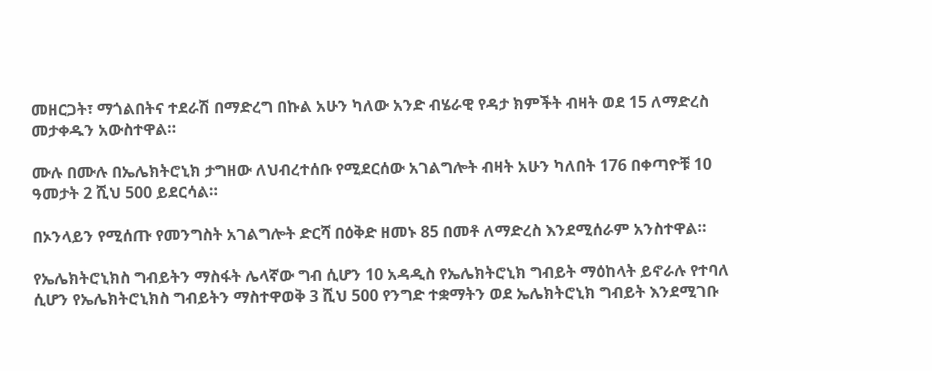መዘርጋት፣ ማጎልበትና ተደራሽ በማድረግ በኩል አሁን ካለው አንድ ብሄራዊ የዳታ ክምችት ብዛት ወደ 15 ለማድረስ መታቀዱን አውስተዋል።

ሙሉ በሙሉ በኤሌክትሮኒክ ታግዘው ለህብረተሰቡ የሚደርሰው አገልግሎት ብዛት አሁን ካለበት 176 በቀጣዮቹ 10 ዓመታት 2 ሺህ 500 ይደርሳል።

በኦንላይን የሚሰጡ የመንግስት አገልግሎት ድርሻ በዕቅድ ዘመኑ 85 በመቶ ለማድረስ እንደሚሰራም አንስተዋል።

የኤሌክትሮኒክስ ግብይትን ማስፋት ሌላኛው ግብ ሲሆን 10 አዳዲስ የኤሌክትሮኒክ ግብይት ማዕከላት ይኖራሉ የተባለ ሲሆን የኤሌክትሮኒክስ ግብይትን ማስተዋወቅ 3 ሺህ 500 የንግድ ተቋማትን ወደ ኤሌክትሮኒክ ግብይት እንደሚገቡ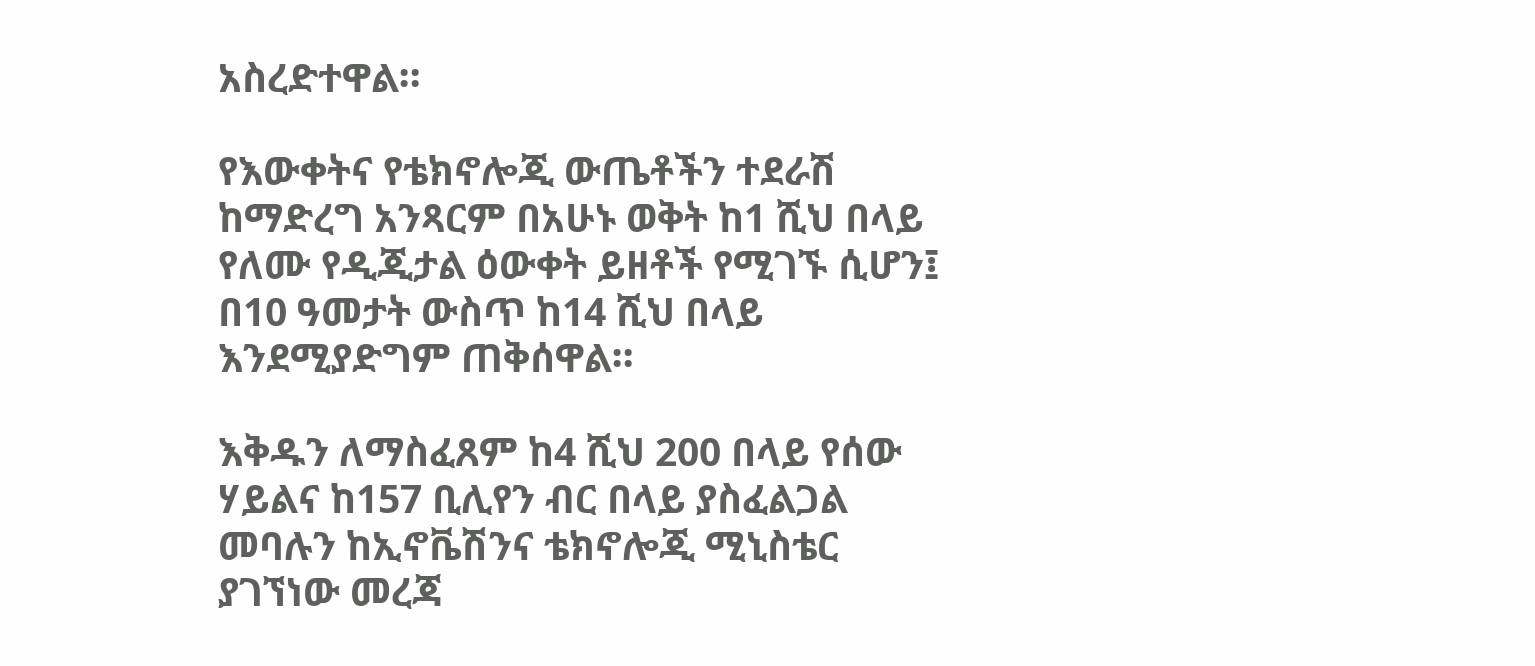አስረድተዋል።

የእውቀትና የቴክኖሎጂ ውጤቶችን ተደራሽ ከማድረግ አንጻርም በአሁኑ ወቅት ከ1 ሺህ በላይ የለሙ የዲጂታል ዕውቀት ይዘቶች የሚገኙ ሲሆን፤ በ10 ዓመታት ውስጥ ከ14 ሺህ በላይ እንደሚያድግም ጠቅሰዋል።

እቅዱን ለማስፈጸም ከ4 ሺህ 200 በላይ የሰው ሃይልና ከ157 ቢሊየን ብር በላይ ያስፈልጋል መባሉን ከኢኖቬሽንና ቴክኖሎጂ ሚኒስቴር ያገኘነው መረጃ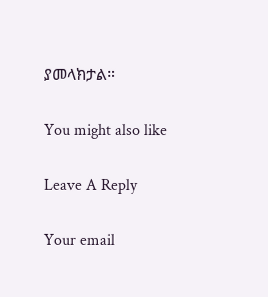ያመላክታል።

You might also like

Leave A Reply

Your email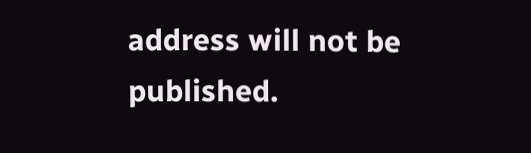address will not be published.